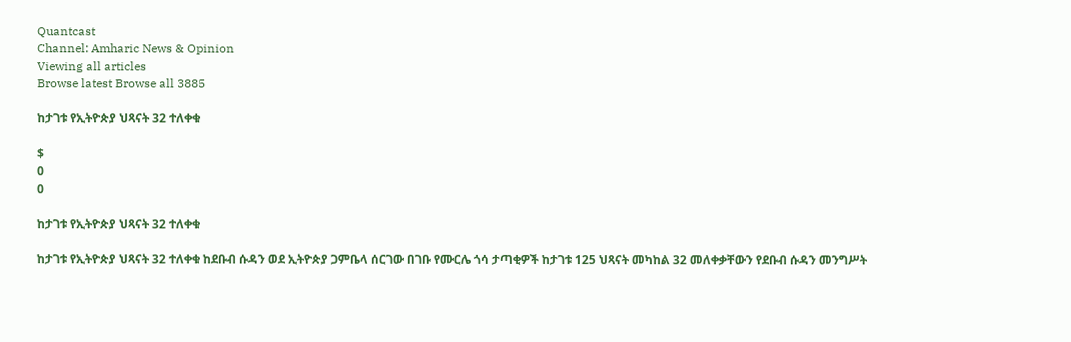Quantcast
Channel: Amharic News & Opinion
Viewing all articles
Browse latest Browse all 3885

ከታገቱ የኢትዮጵያ ህጻናት 32 ተለቀቁ

$
0
0

ከታገቱ የኢትዮጵያ ህጻናት 32 ተለቀቁ

ከታገቱ የኢትዮጵያ ህጻናት 32 ተለቀቁ ከደቡብ ሱዳን ወደ ኢትዮጵያ ጋምቤላ ሰርገው በገቡ የሙርሌ ጎሳ ታጣቂዎች ከታገቱ 125 ህጻናት መካከል 32 መለቀቃቸውን የደቡብ ሱዳን መንግሥት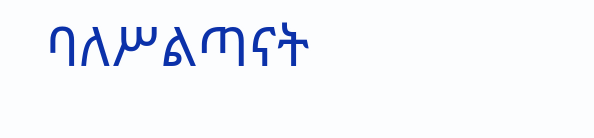ባለሥልጣናት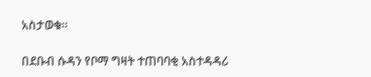አስታወቁ።

በደቡብ ሱዳን የቦማ ግዛት ተጠባባቂ አስተዳዳሪ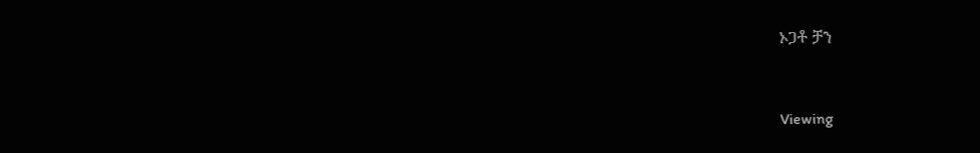ኦጋቶ ቻን


Viewing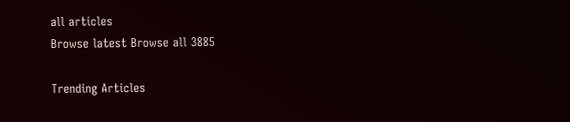all articles
Browse latest Browse all 3885

Trending Articles